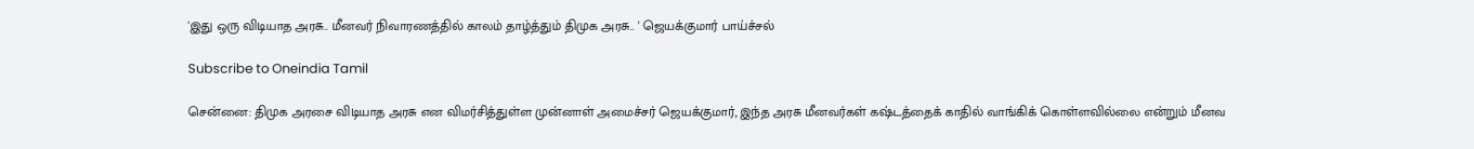'இது ஒரு விடியாத அரசு.. மீனவர் நிவாரணத்தில் காலம் தாழ்த்தும் திமுக அரசு.. ' ஜெயக்குமார் பாய்ச்சல்

Subscribe to Oneindia Tamil

சென்னை: திமுக அரசை விடியாத அரசு என விமர்சித்துள்ள முன்னாள் அமைச்சர் ஜெயக்குமார், இந்த அரசு மீனவர்கள் கஷ்டத்தைக் காதில் வாங்கிக் கொள்ளவில்லை என்றும் மீனவ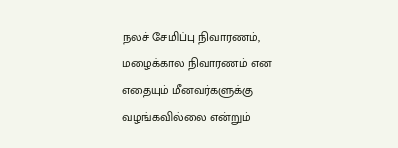நலச் சேமிப்பு நிவாரணம், மழைக்கால நிவாரணம் என எதையும் மீனவர்களுக்கு வழங்கவில்லை என்றும்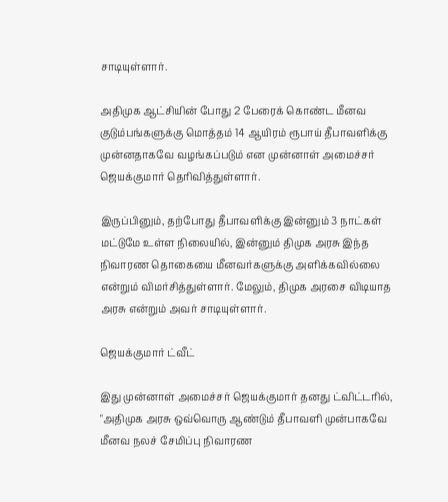சாடியுள்ளார்.

அதிமுக ஆட்சியின் போது 2 பேரைக் கொண்ட மீனவ குடும்பங்களுக்கு மொத்தம் 14 ஆயிரம் ரூபாய் தீபாவளிக்கு முன்னதாகவே வழங்கப்படும் என முன்னாள் அமைச்சர் ஜெயக்குமார் தெரிவித்துள்ளார்.

இருப்பினும், தற்போது தீபாவளிக்கு இன்னும் 3 நாட்கள் மட்டுமே உள்ள நிலையில், இன்னும் திமுக அரசு இந்த நிவாரண தொகையை மீனவர்களுக்கு அளிக்கவில்லை என்றும் விமர்சித்துள்ளார். மேலும், திமுக அரசை விடியாத அரசு என்றும் அவர் சாடியுள்ளார்.

ஜெயக்குமார் ட்வீட்

இது முன்னாள் அமைச்சர் ஜெயக்குமார் தனது ட்விட்டரில், "அதிமுக அரசு ஒவ்வொரு ஆண்டும் தீபாவளி முன்பாகவே மீனவ நலச் சேமிப்பு நிவாரண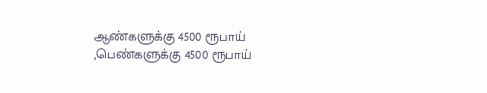ஆண்களுக்கு 4500 ரூபாய் ,பெண்களுக்கு 4500 ரூபாய்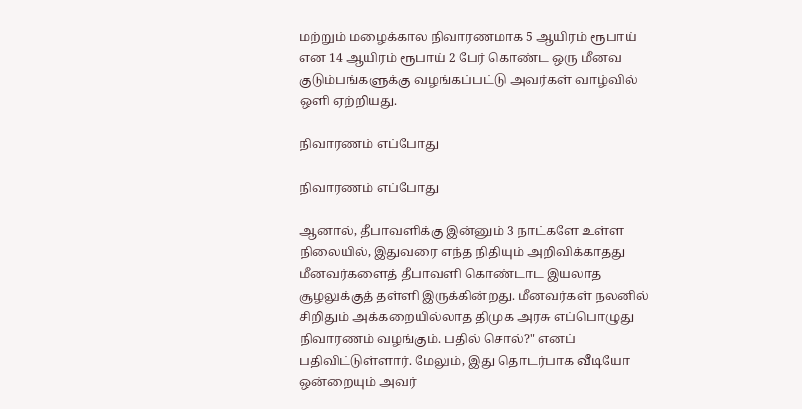மற்றும் மழைக்கால நிவாரணமாக 5 ஆயிரம் ரூபாய் என 14 ஆயிரம் ரூபாய் 2 பேர் கொண்ட ஒரு மீனவ குடும்பங்களுக்கு வழங்கப்பட்டு அவர்கள் வாழ்வில் ஒளி ஏற்றியது.

நிவாரணம் எப்போது

நிவாரணம் எப்போது

ஆனால், தீபாவளிக்கு இன்னும் 3 நாட்களே உள்ள நிலையில், இதுவரை எந்த நிதியும் அறிவிக்காதது மீனவர்களைத் தீபாவளி கொண்டாட இயலாத சூழலுக்குத் தள்ளி இருக்கின்றது. மீனவர்கள் நலனில் சிறிதும் அக்கறையில்லாத திமுக அரசு எப்பொழுது நிவாரணம் வழங்கும். பதில் சொல்?" எனப் பதிவிட்டுள்ளார். மேலும், இது தொடர்பாக வீடியோ ஒன்றையும் அவர்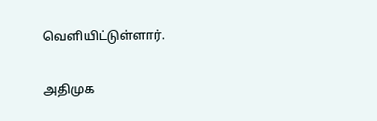வெளியிட்டுள்ளார்.

அதிமுக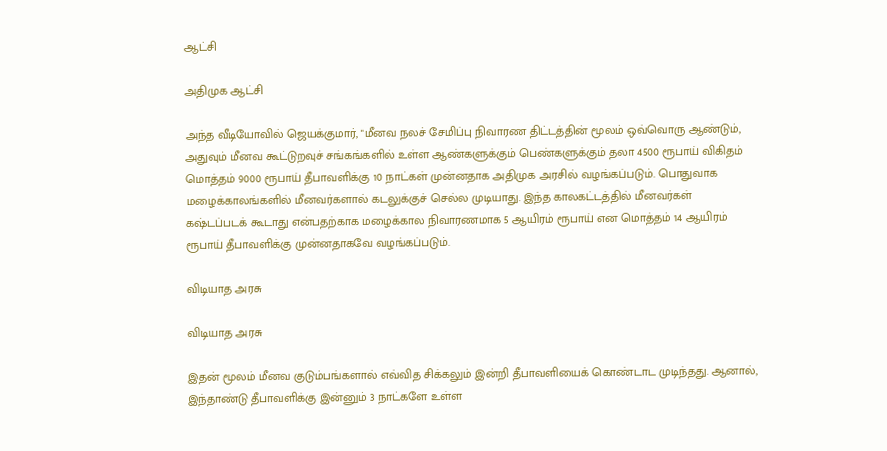ஆட்சி

அதிமுக ஆட்சி

அந்த வீடியோவில் ஜெயக்குமார், "மீனவ நலச் சேமிப்பு நிவாரண திட்டத்தின் மூலம் ஒவ்வொரு ஆண்டும், அதுவும் மீனவ கூட்டுறவுச் சங்கங்களில் உள்ள ஆண்களுக்கும் பெண்களுக்கும் தலா 4500 ரூபாய் விகிதம் மொத்தம் 9000 ரூபாய் தீபாவளிக்கு 10 நாட்கள் முன்னதாக அதிமுக அரசில் வழங்கப்படும். பொதுவாக மழைக்காலங்களில் மீனவர்களால் கடலுக்குச் செல்ல முடியாது. இந்த காலகட்டத்தில் மீனவர்கள் கஷ்டப்படக் கூடாது என்பதற்காக மழைக்கால நிவாரணமாக 5 ஆயிரம் ரூபாய் என மொத்தம் 14 ஆயிரம் ரூபாய் தீபாவளிக்கு முன்னதாகவே வழங்கப்படும்.

விடியாத அரசு

விடியாத அரசு

இதன் மூலம் மீனவ குடும்பங்களால் எவ்வித சிக்கலும் இன்றி தீபாவளியைக் கொண்டாட முடிந்தது. ஆனால், இந்தாண்டு தீபாவளிக்கு இன்னும் 3 நாட்களே உள்ள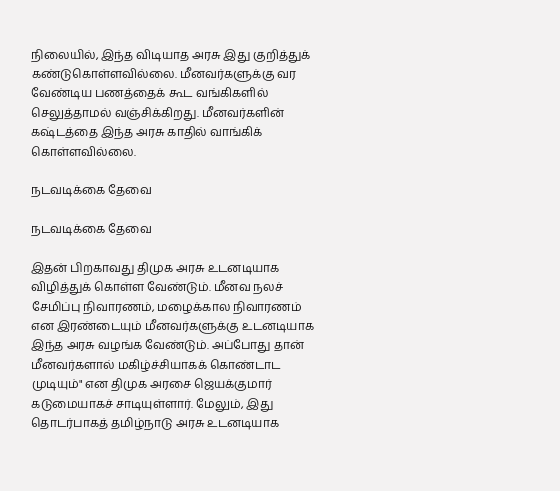நிலையில், இந்த விடியாத அரசு இது குறித்துக் கண்டுகொள்ளவில்லை. மீனவர்களுக்கு வர வேண்டிய பணத்தைக் கூட வங்கிகளில் செலுத்தாமல் வஞ்சிக்கிறது. மீனவர்களின் கஷ்டத்தை இந்த அரசு காதில் வாங்கிக் கொள்ளவில்லை.

நடவடிக்கை தேவை

நடவடிக்கை தேவை

இதன் பிறகாவது திமுக அரசு உடனடியாக விழித்துக் கொள்ள வேண்டும். மீனவ நலச் சேமிப்பு நிவாரணம், மழைக்கால நிவாரணம் என இரண்டையும் மீனவர்களுக்கு உடனடியாக இந்த அரசு வழங்க வேண்டும். அப்போது தான் மீனவர்களால் மகிழ்ச்சியாகக் கொண்டாட முடியும்" என திமுக அரசை ஜெயக்குமார் கடுமையாகச் சாடியுள்ளார். மேலும், இது தொடர்பாகத் தமிழ்நாடு அரசு உடனடியாக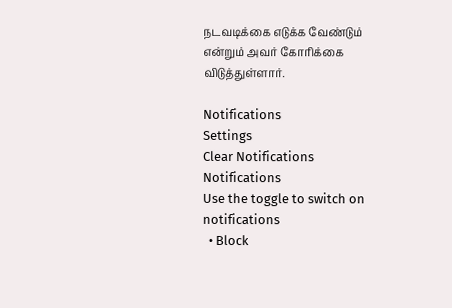நடவடிக்கை எடுக்க வேண்டும் என்றும் அவர் கோரிக்கை விடுத்துள்ளார்.

Notifications
Settings
Clear Notifications
Notifications
Use the toggle to switch on notifications
  • Block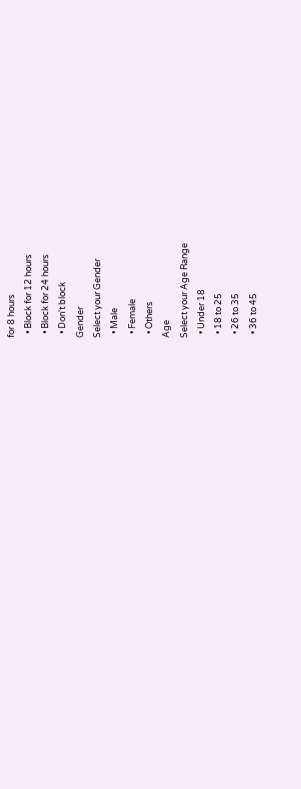for 8 hours
  • Block for 12 hours
  • Block for 24 hours
  • Don't block
Gender
Select your Gender
  • Male
  • Female
  • Others
Age
Select your Age Range
  • Under 18
  • 18 to 25
  • 26 to 35
  • 36 to 45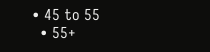• 45 to 55
  • 55+